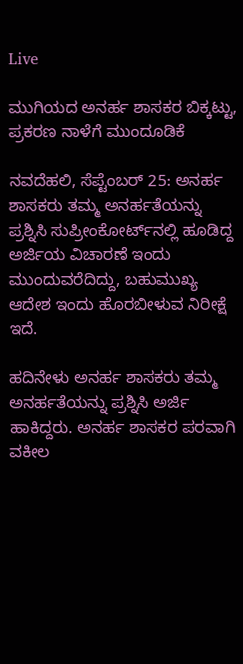Live

ಮುಗಿಯದ ಅನರ್ಹ ಶಾಸಕರ ಬಿಕ್ಕಟ್ಟು, ಪ್ರಕರಣ ನಾಳೆಗೆ ಮುಂದೂಡಿಕೆ

ನವದೆಹಲಿ, ಸೆಪ್ಟೆಂಬರ್ 25: ಅನರ್ಹ ಶಾಸಕರು ತಮ್ಮ ಅನರ್ಹತೆಯನ್ನು ಪ್ರಶ್ನಿಸಿ ಸುಪ್ರೀಂಕೋರ್ಟ್‌ನಲ್ಲಿ ಹೂಡಿದ್ದ ಅರ್ಜಿಯ ವಿಚಾರಣೆ ಇಂದು ಮುಂದುವರೆದಿದ್ದು, ಬಹುಮುಖ್ಯ ಆದೇಶ ಇಂದು ಹೊರಬೀಳುವ ನಿರೀಕ್ಷೆ ಇದೆ.

ಹದಿನೇಳು ಅನರ್ಹ ಶಾಸಕರು ತಮ್ಮ ಅನರ್ಹತೆಯನ್ನು ಪ್ರಶ್ನಿಸಿ ಅರ್ಜಿ ಹಾಕಿದ್ದರು. ಅನರ್ಹ ಶಾಸಕರ ಪರವಾಗಿ ವಕೀಲ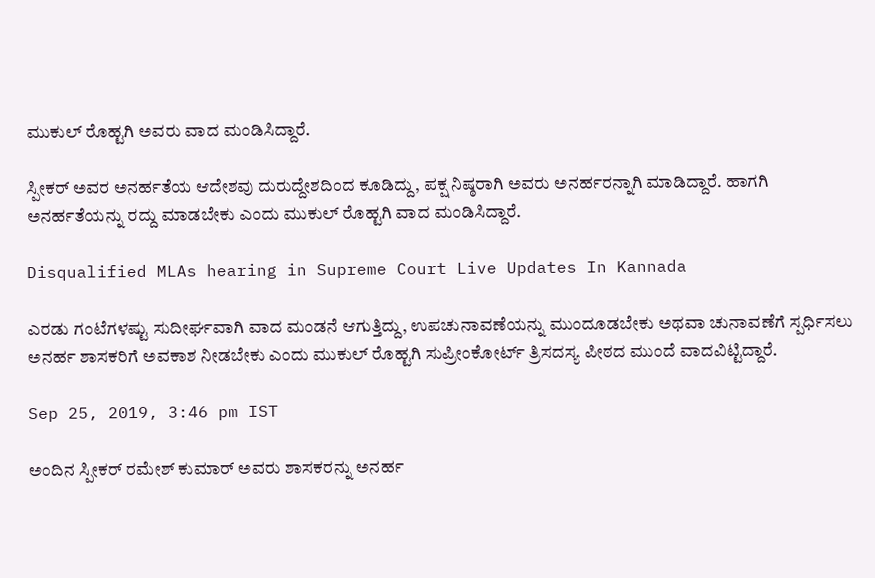ಮುಕುಲ್ ರೊಹ್ಟಗಿ ಅವರು ವಾದ ಮಂಡಿಸಿದ್ದಾರೆ.

ಸ್ಪೀಕರ್ ಅವರ ಅನರ್ಹತೆಯ ಆದೇಶವು ದುರುದ್ದೇಶದಿಂದ ಕೂಡಿದ್ದು, ಪಕ್ಷ ನಿಷ್ಠರಾಗಿ ಅವರು ಅನರ್ಹರನ್ನಾಗಿ ಮಾಡಿದ್ದಾರೆ. ಹಾಗಗಿ ಅನರ್ಹತೆಯನ್ನು ರದ್ದು ಮಾಡಬೇಕು ಎಂದು ಮುಕುಲ್ ರೊಹ್ಟಗಿ ವಾದ ಮಂಡಿಸಿದ್ದಾರೆ.

Disqualified MLAs hearing in Supreme Court Live Updates In Kannada

ಎರಡು ಗಂಟೆಗಳಷ್ಟು ಸುದೀರ್ಘವಾಗಿ ವಾದ ಮಂಡನೆ ಆಗುತ್ತಿದ್ದು, ಉಪಚುನಾವಣೆಯನ್ನು ಮುಂದೂಡಬೇಕು ಅಥವಾ ಚುನಾವಣೆಗೆ ಸ್ಪರ್ಧಿಸಲು ಅನರ್ಹ ಶಾಸಕರಿಗೆ ಅವಕಾಶ ನೀಡಬೇಕು ಎಂದು ಮುಕುಲ್ ರೊಹ್ಟಗಿ ಸುಪ್ರೀಂಕೋರ್ಟ್‌ ತ್ರಿಸದಸ್ಯ ಪೀಠದ ಮುಂದೆ ವಾದವಿಟ್ಟಿದ್ದಾರೆ.

Sep 25, 2019, 3:46 pm IST

ಅಂದಿನ ಸ್ಪೀಕರ್ ರಮೇಶ್ ಕುಮಾರ್ ಅವರು ಶಾಸಕರನ್ನು ಅನರ್ಹ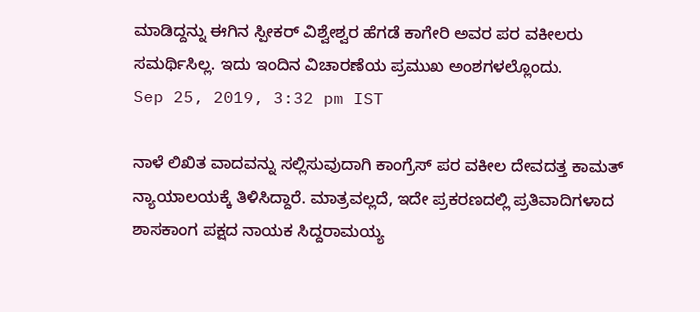ಮಾಡಿದ್ದನ್ನು ಈಗಿನ ಸ್ಪೀಕರ್ ವಿಶ್ವೇಶ್ವರ ಹೆಗಡೆ ಕಾಗೇರಿ ಅವರ ಪರ ವಕೀಲರು ಸಮರ್ಥಿಸಿಲ್ಲ. ಇದು ಇಂದಿನ ವಿಚಾರಣೆಯ ಪ್ರಮುಖ ಅಂಶಗಳಲ್ಲೊಂದು.
Sep 25, 2019, 3:32 pm IST

ನಾಳೆ ಲಿಖಿತ ವಾದವನ್ನು ಸಲ್ಲಿಸುವುದಾಗಿ ಕಾಂಗ್ರೆಸ್ ಪರ ವಕೀಲ ದೇವದತ್ತ ಕಾಮತ್ ನ್ಯಾಯಾಲಯಕ್ಕೆ ತಿಳಿಸಿದ್ದಾರೆ. ಮಾತ್ರವಲ್ಲದೆ, ಇದೇ ಪ್ರಕರಣದಲ್ಲಿ ಪ್ರತಿವಾದಿಗಳಾದ ಶಾಸಕಾಂಗ ಪಕ್ಷದ ನಾಯಕ ಸಿದ್ದರಾಮಯ್ಯ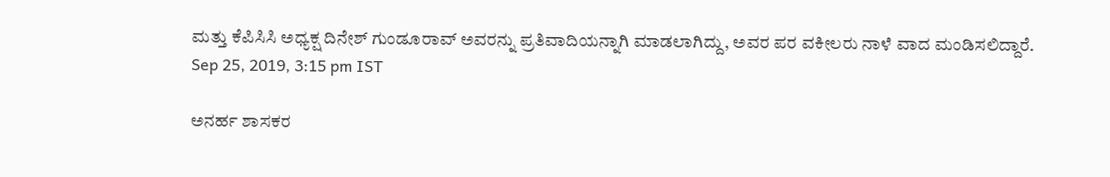ಮತ್ತು ಕೆಪಿಸಿಸಿ ಅಧ್ಯಕ್ಷ ದಿನೇಶ್ ಗುಂಡೂರಾವ್ ಅವರನ್ನು ಪ್ರತಿವಾದಿಯನ್ನಾಗಿ ಮಾಡಲಾಗಿದ್ದು, ಅವರ ಪರ ವಕೀಲರು ನಾಳೆ ವಾದ ಮಂಡಿಸಲಿದ್ದಾರೆ.
Sep 25, 2019, 3:15 pm IST

ಅನರ್ಹ ಶಾಸಕರ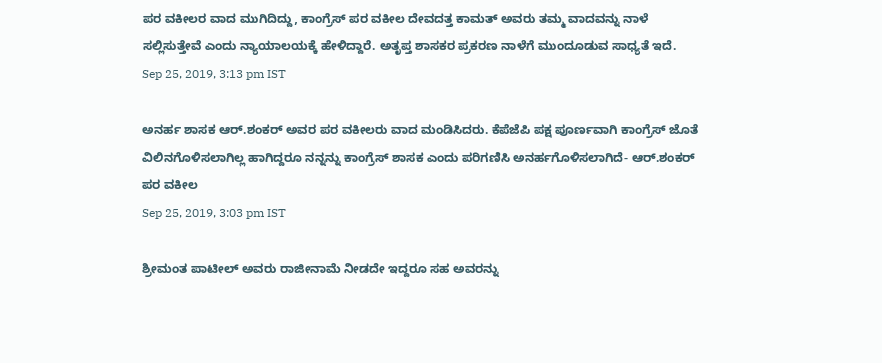ಪರ ವಕೀಲರ ವಾದ ಮುಗಿದಿದ್ದು, ಕಾಂಗ್ರೆಸ್ ಪರ ವಕೀಲ ದೇವದತ್ತ ಕಾಮತ್ ಅವರು ತಮ್ಮ ವಾದವನ್ನು ನಾಳೆ ಸಲ್ಲಿಸುತ್ತೇವೆ ಎಂದು ನ್ಯಾಯಾಲಯಕ್ಕೆ ಹೇಳಿದ್ದಾರೆ. ಅತೃಪ್ತ ಶಾಸಕರ ಪ್ರಕರಣ ನಾಳೆಗೆ ಮುಂದೂಡುವ ಸಾಧ್ಯತೆ ಇದೆ.
Sep 25, 2019, 3:13 pm IST

ಅನರ್ಹ ಶಾಸಕ ಆರ್.ಶಂಕರ್ ಅವರ ಪರ ವಕೀಲರು ವಾದ ಮಂಡಿಸಿದರು. ಕೆಪೆಜೆಪಿ ಪಕ್ಷ ಪೂರ್ಣವಾಗಿ ಕಾಂಗ್ರೆಸ್ ಜೊತೆ ವಿಲಿನಗೊಳಿಸಲಾಗಿಲ್ಲ ಹಾಗಿದ್ದರೂ ನನ್ನನ್ನು ಕಾಂಗ್ರೆಸ್ ಶಾಸಕ ಎಂದು ಪರಿಗಣಿಸಿ ಅನರ್ಹಗೊಳಿಸಲಾಗಿದೆ- ಆರ್.ಶಂಕರ್ ಪರ ವಕೀಲ
Sep 25, 2019, 3:03 pm IST

ಶ್ರೀಮಂತ ಪಾಟೀಲ್ ಅವರು ರಾಜೀನಾಮೆ ನೀಡದೇ ಇದ್ದರೂ ಸಹ ಅವರನ್ನು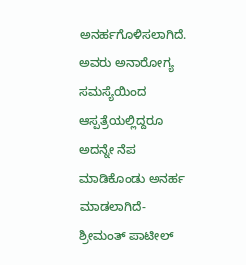ಅನರ್ಹಗೊಳಿಸಲಾಗಿದೆ. ಅವರು ಅನಾರೋಗ್ಯ ಸಮಸ್ಯೆಯಿಂದ ಆಸ್ಪತ್ರೆಯಲ್ಲಿದ್ದರೂ ಅದನ್ನೇ ನೆಪ ಮಾಡಿಕೊಂಡು ಅನರ್ಹ ಮಾಡಲಾಗಿದೆ- ಶ್ರೀಮಂತ್ ಪಾಟೀಲ್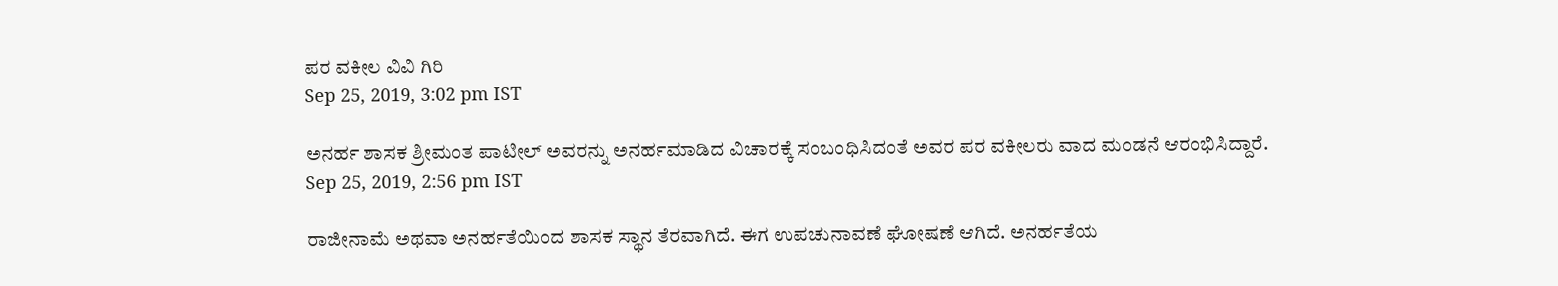ಪರ ವಕೀಲ ವಿವಿ ಗಿರಿ
Sep 25, 2019, 3:02 pm IST

ಅನರ್ಹ ಶಾಸಕ ಶ್ರೀಮಂತ ಪಾಟೀಲ್ ಅವರನ್ನು ಅನರ್ಹಮಾಡಿದ ವಿಚಾರಕ್ಕೆ ಸಂಬಂಧಿಸಿದಂತೆ ಅವರ ಪರ ವಕೀಲರು ವಾದ ಮಂಡನೆ ಆರಂಭಿಸಿದ್ದಾರೆ.
Sep 25, 2019, 2:56 pm IST

ರಾಜೀನಾಮೆ ಅಥವಾ ಅನರ್ಹತೆಯಿಂದ ಶಾಸಕ ಸ್ಥಾನ ತೆರವಾಗಿದೆ. ಈಗ ಉಪಚುನಾವಣೆ ಘೋಷಣೆ ಆಗಿದೆ. ಅನರ್ಹತೆಯ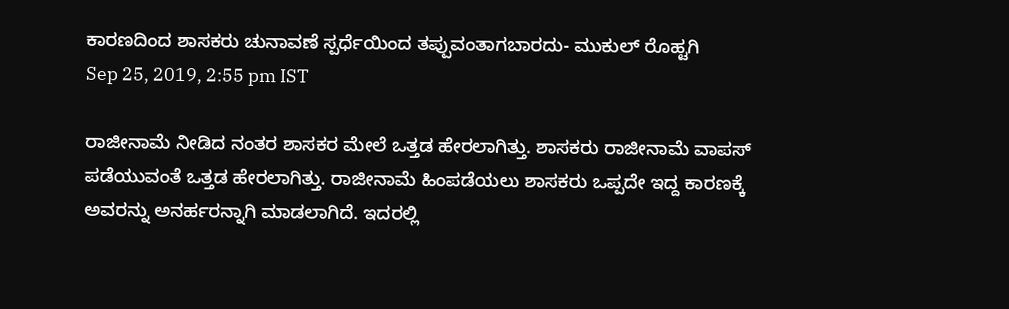ಕಾರಣದಿಂದ ಶಾಸಕರು ಚುನಾವಣೆ ಸ್ಪರ್ಧೆಯಿಂದ ತಪ್ಪುವಂತಾಗಬಾರದು- ಮುಕುಲ್ ರೊಹ್ಟಗಿ
Sep 25, 2019, 2:55 pm IST

ರಾಜೀನಾಮೆ ನೀಡಿದ ನಂತರ ಶಾಸಕರ ಮೇಲೆ ಒತ್ತಡ ಹೇರಲಾಗಿತ್ತು. ಶಾಸಕರು ರಾಜೀನಾಮೆ ವಾಪಸ್ ಪಡೆಯುವಂತೆ ಒತ್ತಡ ಹೇರಲಾಗಿತ್ತು. ರಾಜೀನಾಮೆ ಹಿಂಪಡೆಯಲು ಶಾಸಕರು ಒಪ್ಪದೇ ಇದ್ದ ಕಾರಣಕ್ಕೆ ಅವರನ್ನು ಅನರ್ಹರನ್ನಾಗಿ ಮಾಡಲಾಗಿದೆ. ಇದರಲ್ಲಿ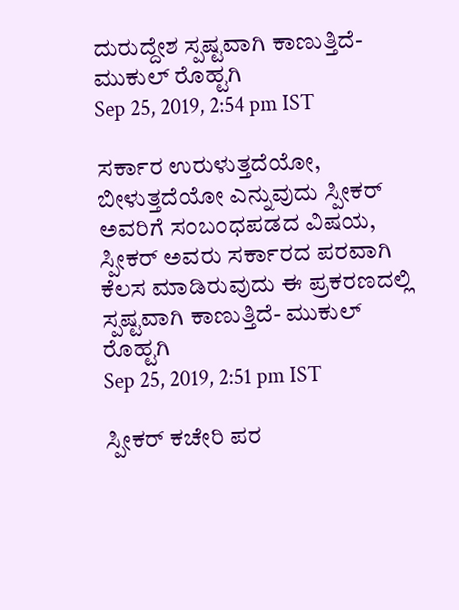ದುರುದ್ದೇಶ ಸ್ಪಷ್ಟವಾಗಿ ಕಾಣುತ್ತಿದೆ- ಮುಕುಲ್ ರೊಹ್ಟಗಿ
Sep 25, 2019, 2:54 pm IST

ಸರ್ಕಾರ ಉರುಳುತ್ತದೆಯೋ, ಬೀಳುತ್ತದೆಯೋ ಎನ್ನುವುದು ಸ್ಪೀಕರ್‌ ಅವರಿಗೆ ಸಂಬಂಧಪಡದ ವಿಷಯ, ಸ್ಪೀಕರ್ ಅವರು ಸರ್ಕಾರದ ಪರವಾಗಿ ಕೆಲಸ ಮಾಡಿರುವುದು ಈ ಪ್ರಕರಣದಲ್ಲಿ ಸ್ಪಷ್ಟವಾಗಿ ಕಾಣುತ್ತಿದೆ- ಮುಕುಲ್ ರೊಹ್ಟಗಿ
Sep 25, 2019, 2:51 pm IST

ಸ್ಪೀಕರ್ ಕಚೇರಿ ಪರ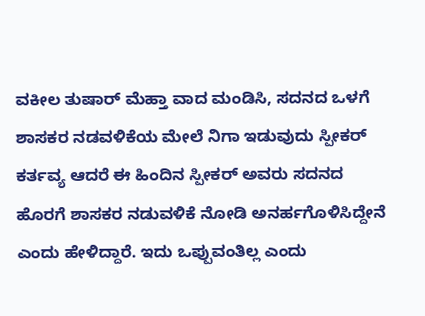ವಕೀಲ ತುಷಾರ್ ಮೆಹ್ತಾ ವಾದ ಮಂಡಿಸಿ, ಸದನದ ಒಳಗೆ ಶಾಸಕರ ನಡವಳಿಕೆಯ ಮೇಲೆ ನಿಗಾ ಇಡುವುದು ಸ್ಪೀಕರ್ ಕರ್ತವ್ಯ ಆದರೆ ಈ ಹಿಂದಿನ ಸ್ಪೀಕರ್ ಅವರು ಸದನದ ಹೊರಗೆ ಶಾಸಕರ ನಡುವಳಿಕೆ ನೋಡಿ ಅನರ್ಹಗೊಳಿಸಿದ್ದೇನೆ ಎಂದು ಹೇಳಿದ್ದಾರೆ. ಇದು ಒಪ್ಪುವಂತಿಲ್ಲ ಎಂದು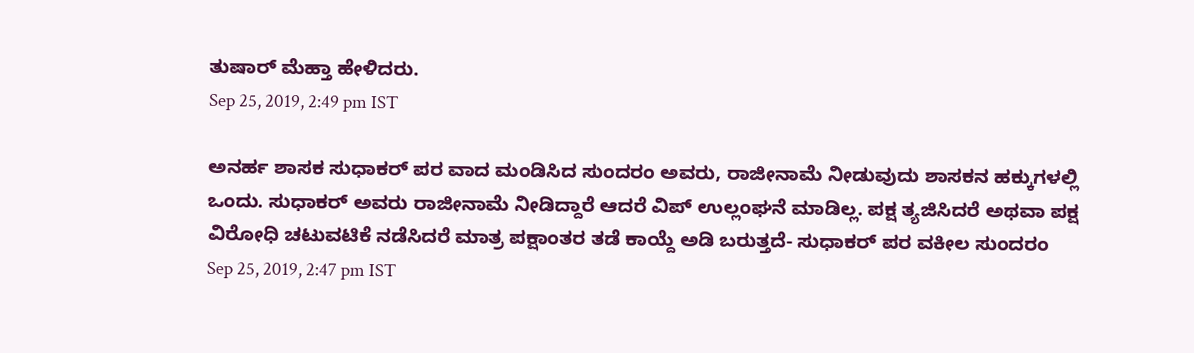ತುಷಾರ್ ಮೆಹ್ತಾ ಹೇಳಿದರು.
Sep 25, 2019, 2:49 pm IST

ಅನರ್ಹ ಶಾಸಕ ಸುಧಾಕರ್ ಪರ ವಾದ ಮಂಡಿಸಿದ ಸುಂದರಂ ಅವರು, ರಾಜೀನಾಮೆ ನೀಡುವುದು ಶಾಸಕನ ಹಕ್ಕುಗಳಲ್ಲಿ ಒಂದು. ಸುಧಾಕರ್ ಅವರು ರಾಜೀನಾಮೆ ನೀಡಿದ್ದಾರೆ ಆದರೆ ವಿಪ್ ಉಲ್ಲಂಘನೆ ಮಾಡಿಲ್ಲ. ಪಕ್ಷ ತ್ಯಜಿಸಿದರೆ ಅಥವಾ ಪಕ್ಷ ವಿರೋಧಿ ಚಟುವಟಿಕೆ ನಡೆಸಿದರೆ ಮಾತ್ರ ಪಕ್ಷಾಂತರ ತಡೆ ಕಾಯ್ದೆ ಅಡಿ ಬರುತ್ತದೆ- ಸುಧಾಕರ್ ಪರ ವಕೀಲ ಸುಂದರಂ
Sep 25, 2019, 2:47 pm IST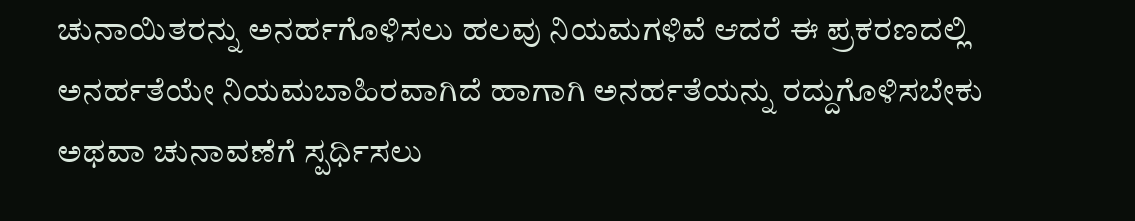ಚುನಾಯಿತರನ್ನು ಅನರ್ಹಗೊಳಿಸಲು ಹಲವು ನಿಯಮಗಳಿವೆ ಆದರೆ ಈ ಪ್ರಕರಣದಲ್ಲಿ ಅನರ್ಹತೆಯೇ ನಿಯಮಬಾಹಿರವಾಗಿದೆ ಹಾಗಾಗಿ ಅನರ್ಹತೆಯನ್ನು ರದ್ದುಗೊಳಿಸಬೇಕು ಅಥವಾ ಚುನಾವಣೆಗೆ ಸ್ಪರ್ಧಿಸಲು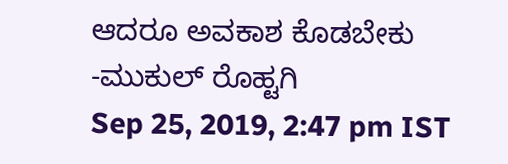ಆದರೂ ಅವಕಾಶ ಕೊಡಬೇಕು -ಮುಕುಲ್ ರೊಹ್ಟಗಿ
Sep 25, 2019, 2:47 pm IST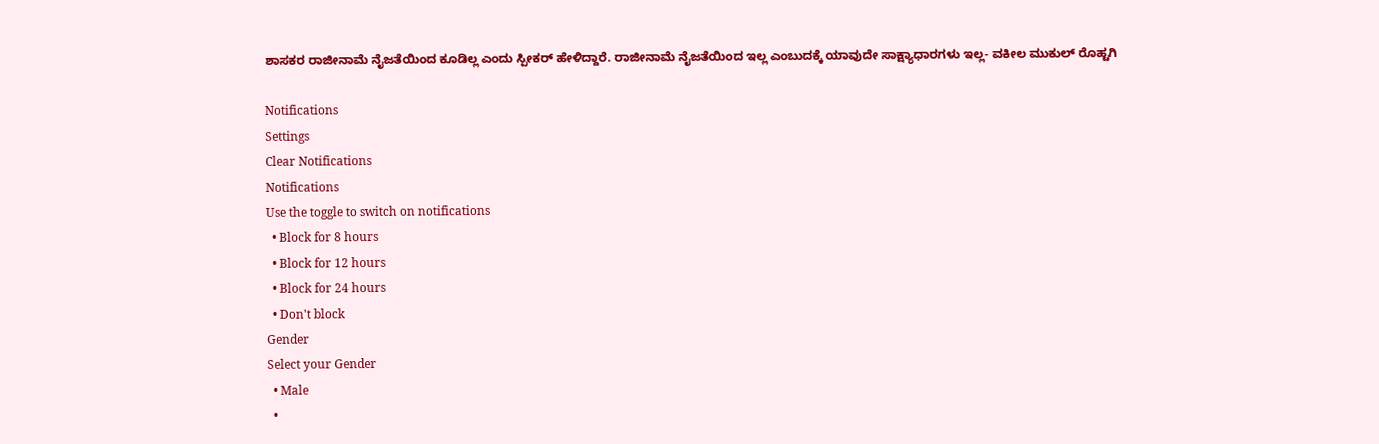ಶಾಸಕರ ರಾಜೀನಾಮೆ ನೈಜತೆಯಿಂದ ಕೂಡಿಲ್ಲ ಎಂದು ಸ್ಪೀಕರ್ ಹೇಳಿದ್ದಾರೆ. ರಾಜೀನಾಮೆ ನೈಜತೆಯಿಂದ ಇಲ್ಲ ಎಂಬುದಕ್ಕೆ ಯಾವುದೇ ಸಾಕ್ಷ್ಯಾಧಾರಗಳು ಇಲ್ಲ- ವಕೀಲ ಮುಕುಲ್ ರೊಹ್ಟಗಿ

Notifications
Settings
Clear Notifications
Notifications
Use the toggle to switch on notifications
  • Block for 8 hours
  • Block for 12 hours
  • Block for 24 hours
  • Don't block
Gender
Select your Gender
  • Male
  •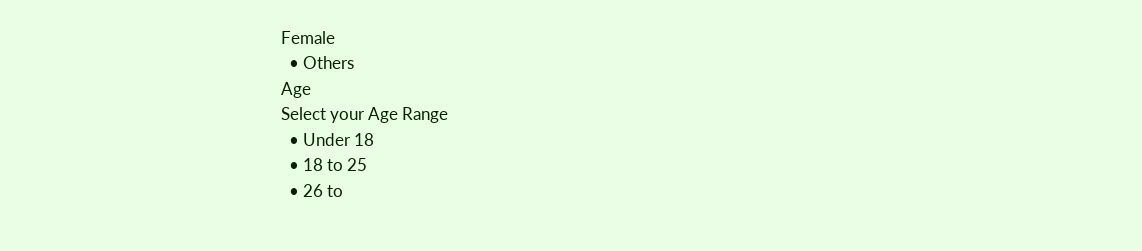Female
  • Others
Age
Select your Age Range
  • Under 18
  • 18 to 25
  • 26 to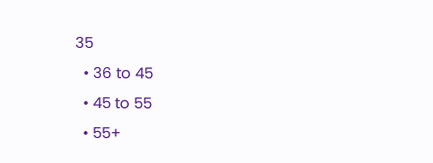35
  • 36 to 45
  • 45 to 55
  • 55+